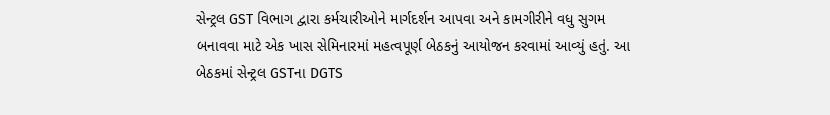સેન્ટ્રલ GST વિભાગ દ્વારા કર્મચારીઓને માર્ગદર્શન આપવા અને કામગીરીને વધુ સુગમ બનાવવા માટે એક ખાસ સેમિનારમાં મહત્વપૂર્ણ બેઠકનું આયોજન કરવામાં આવ્યું હતું. આ બેઠકમાં સેન્ટ્રલ GSTના DGTS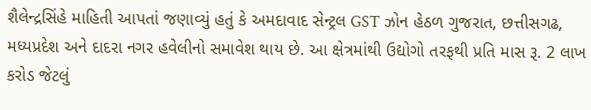શૈલેન્દ્રસિંહે માહિતી આપતાં જણાવ્યું હતું કે અમદાવાદ સેન્ટ્રલ GST ઝોન હેઠળ ગુજરાત, છત્તીસગઢ, મધ્યપ્રદેશ અને દાદરા નગર હવેલીનો સમાવેશ થાય છે. આ ક્ષેત્રમાંથી ઉદ્યોગો તરફથી પ્રતિ માસ રૂ. 2 લાખ કરોડ જેટલું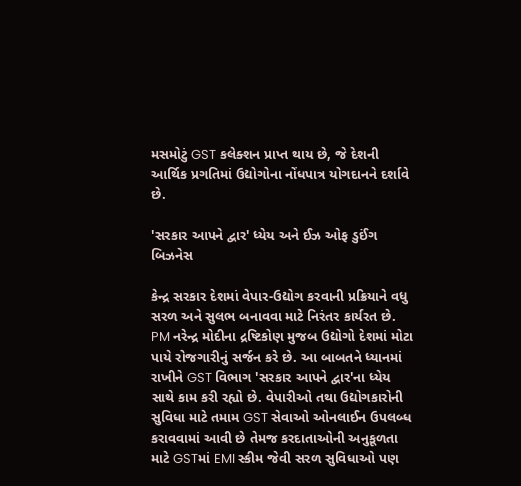મસમોટું GST કલેક્શન પ્રાપ્ત થાય છે, જે દેશની આર્થિક પ્રગતિમાં ઉદ્યોગોના નોંધપાત્ર યોગદાનને દર્શાવે છે.

'સરકાર આપને દ્વાર' ધ્યેય અને ઈઝ ઓફ ડુઈંગ બિઝનેસ

કેન્દ્ર સરકાર દેશમાં વેપાર-ઉદ્યોગ કરવાની પ્રક્રિયાને વધુ સરળ અને સુલભ બનાવવા માટે નિરંતર કાર્યરત છે. PM નરેન્દ્ર મોદીના દ્રષ્ટિકોણ મુજબ ઉદ્યોગો દેશમાં મોટા પાયે રોજગારીનું સર્જન કરે છે. આ બાબતને ધ્યાનમાં રાખીને GST વિભાગ 'સરકાર આપને દ્વાર'ના ધ્યેય સાથે કામ કરી રહ્યો છે. વેપારીઓ તથા ઉદ્યોગકારોની સુવિધા માટે તમામ GST સેવાઓ ઓનલાઈન ઉપલબ્ધ કરાવવામાં આવી છે તેમજ કરદાતાઓની અનુકૂળતા માટે GSTમાં EMI સ્કીમ જેવી સરળ સુવિધાઓ પણ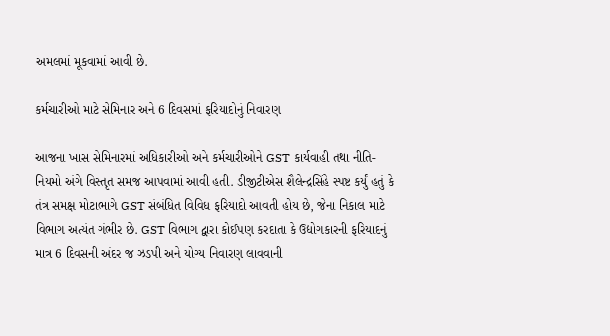અમલમાં મૂકવામાં આવી છે.

કર્મચારીઓ માટે સેમિનાર અને 6 દિવસમાં ફરિયાદોનું નિવારણ

આજના ખાસ સેમિનારમાં અધિકારીઓ અને કર્મચારીઓને GST કાર્યવાહી તથા નીતિ-નિયમો અંગે વિસ્તૃત સમજ આપવામાં આવી હતી. ડીજીટીએસ શૈલેન્દ્રસિંહે સ્પષ્ટ કર્યું હતું કે તંત્ર સમક્ષ મોટાભાગે GST સંબંધિત વિવિધ ફરિયાદો આવતી હોય છે, જેના નિકાલ માટે વિભાગ અત્યંત ગંભીર છે. GST વિભાગ દ્વારા કોઈપણ કરદાતા કે ઉદ્યોગકારની ફરિયાદનું માત્ર 6 દિવસની અંદર જ ઝડપી અને યોગ્ય નિવારણ લાવવાની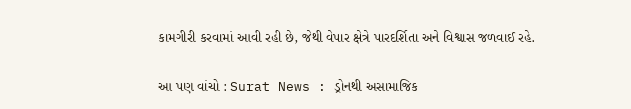કામગીરી કરવામાં આવી રહી છે, જેથી વેપાર ક્ષેત્રે પારદર્શિતા અને વિશ્વાસ જળવાઈ રહે.

આ પણ વાંચો : Surat News : ડ્રોનથી અસામાજિક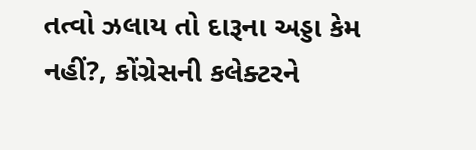તત્વો ઝલાય તો દારૂના અડ્ડા કેમ નહીં?, કોંગ્રેસની કલેક્ટરને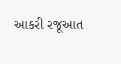આકરી રજૂઆત